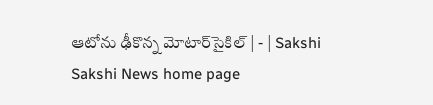ఆటోను ఢీకొన్న మోటార్‌సైకిల్‌ | - | Sakshi
Sakshi News home page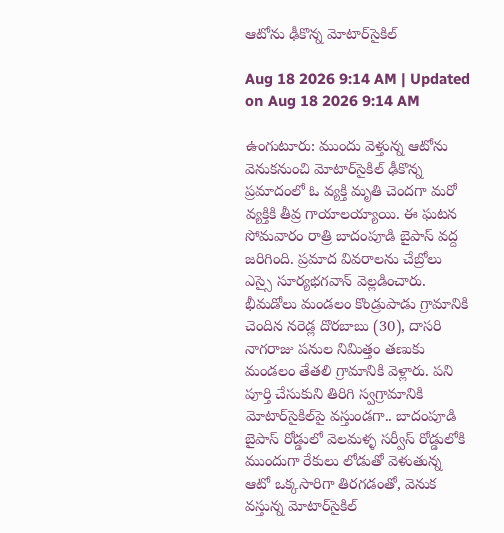ఆటోను ఢీకొన్న మోటార్‌సైకిల్‌

Aug 18 2026 9:14 AM | Updated on Aug 18 2026 9:14 AM

ఉంగుటూరు: ముందు వెళ్తున్న ఆటోను వెనుకనుంచి మోటార్‌సైకిల్‌ ఢీకొన్న ప్రమాదంలో ఓ వ్యక్తి మృతి చెందగా మరో వ్యక్తికి తీవ్ర గాయాలయ్యాయి. ఈ ఘటన సోమవారం రాత్రి బాదంపూడి బైపాస్‌ వద్ద జరిగింది. ప్రమాద వివరాలను చేబ్రోలు ఎస్సై సూర్యభగవాన్‌ వెల్లడించారు. భీమడోలు మండలం కొండ్రుపాడు గ్రామానికి చెందిన నరెడ్ల దొరబాబు (30), దాసరి నాగరాజు పనుల నిమిత్తం తణుకు మండలం తేతలి గ్రామానికి వెళ్లారు. పని పూర్తి చేసుకుని తిరిగి స్వగ్రామానికి మోటార్‌సైకిల్‌పై వస్తుండగా.. బాదంపూడి బైపాస్‌ రోడ్డులో వెలమళ్ళ సర్వీస్‌ రోడ్డులోకి ముందుగా రేకులు లోడుతో వెళుతున్న ఆటో ఒక్కసారిగా తిరగడంతో, వెనుక వస్తున్న మోటార్‌సైకిల్‌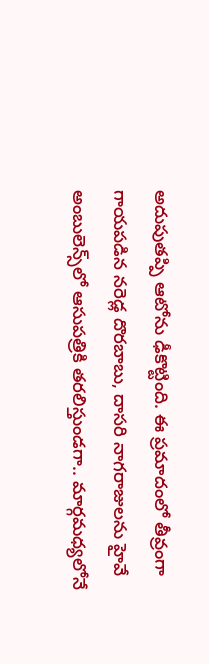అదుపుతప్పి ఆటోను ఢీకొట్టింది. ఈ ప్రమాదంలో తీవ్రంగా గాయపడిన నరెడ్ల దొరబాబు, దాసరి నాగరాజులను హైవే అంబులెన్స్‌లో ఆసుపత్రికి తరలిస్తుండగా.. మార్గమధ్యలోనే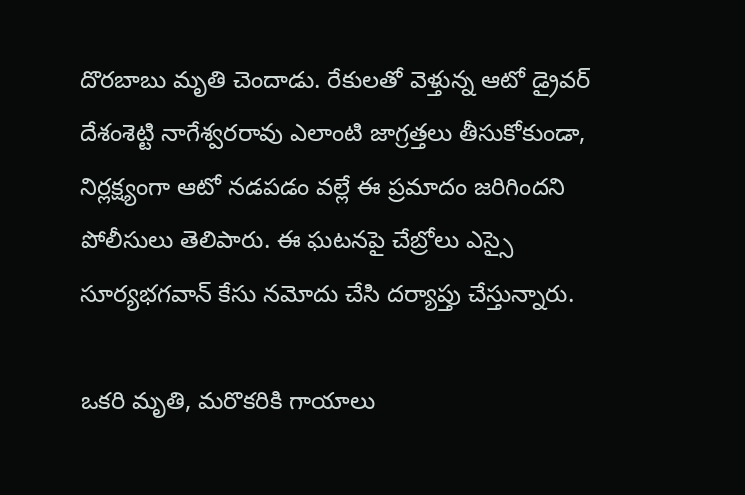దొరబాబు మృతి చెందాడు. రేకులతో వెళ్తున్న ఆటో డ్రైవర్‌ దేశంశెట్టి నాగేశ్వరరావు ఎలాంటి జాగ్రత్తలు తీసుకోకుండా, నిర్లక్ష్యంగా ఆటో నడపడం వల్లే ఈ ప్రమాదం జరిగిందని పోలీసులు తెలిపారు. ఈ ఘటనపై చేబ్రోలు ఎస్సై సూర్యభగవాన్‌ కేసు నమోదు చేసి దర్యాప్తు చేస్తున్నారు.

ఒకరి మృతి, మరొకరికి గాయాలు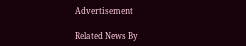Advertisement

Related News By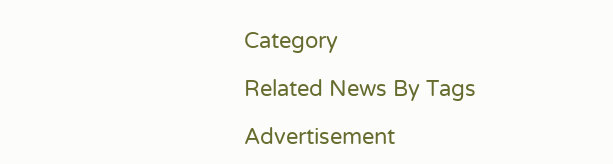Category

Related News By Tags

Advertisement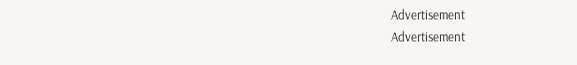Advertisement
Advertisement